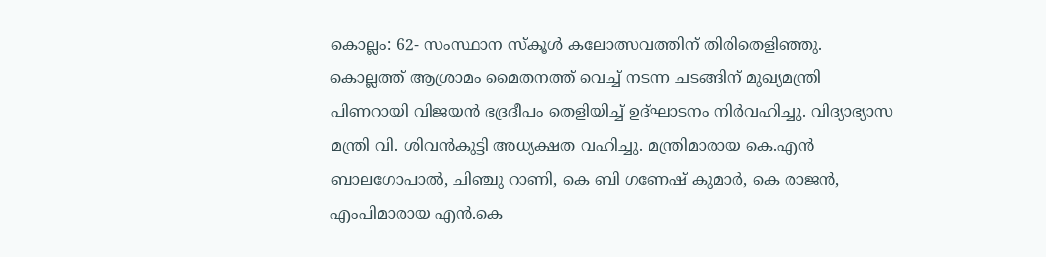കൊല്ലം: 62- സംസ്ഥാന സ്‌കൂള്‍ കലോത്സവത്തിന് തിരിതെളിഞ്ഞു. കൊല്ലത്ത് ആശ്രാമം മൈതനത്ത് വെച്ച് നടന്ന ചടങ്ങിന് മുഖ്യമന്ത്രി പിണറായി വിജയന്‍ ഭദ്രദീപം തെളിയിച്ച് ഉദ്ഘാടനം നിര്‍വഹിച്ചു. വിദ്യാഭ്യാസ മന്ത്രി വി. ശിവന്‍കുട്ടി അധ്യക്ഷത വഹിച്ചു. മന്ത്രിമാരായ കെ.എന്‍ ബാലഗോപാല്‍, ചിഞ്ചു റാണി, കെ ബി ഗണേഷ് കുമാര്‍, കെ രാജന്‍, എംപിമാരായ എന്‍.കെ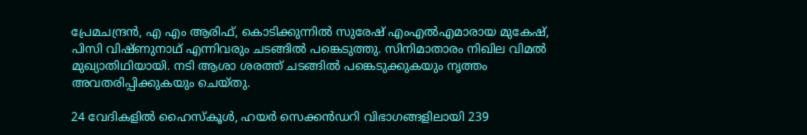പ്രേമചന്ദ്രന്‍, എ എം ആരിഫ്, കൊടിക്കുന്നില്‍ സുരേഷ് എംഎല്‍എമാരായ മുകേഷ്, പിസി വിഷ്ണുനാഥ് എന്നിവരും ചടങ്ങില്‍ പങ്കെടുത്തു. സിനിമാതാരം നിഖില വിമല്‍ മുഖ്യാതിഥിയായി. നടി ആശാ ശരത്ത് ചടങ്ങില്‍ പങ്കെടുക്കുകയും നൃത്തം അവതരിപ്പിക്കുകയും ചെയ്തു.

24 വേദികളില്‍ ഹൈസ്‌കൂള്‍, ഹയര്‍ സെക്കന്‍ഡറി വിഭാഗങ്ങളിലായി 239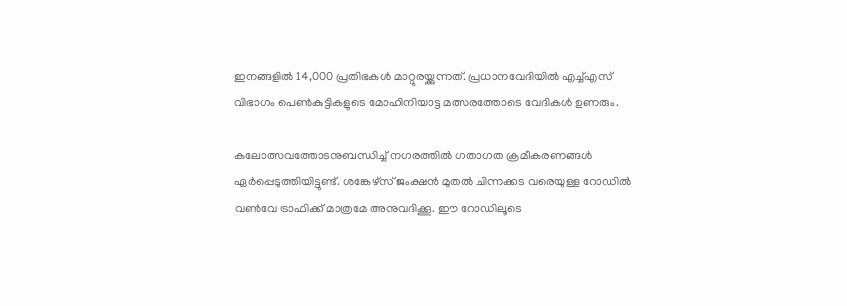ഇനങ്ങളില്‍ 14,000 പ്രതിഭകള്‍ മാറ്റുരയ്ക്കുന്നത്. പ്രധാനവേദിയില്‍ എച്ച്എസ് വിഭാഗം പെണ്‍കുട്ടികളുടെ മോഹിനിയാട്ട മത്സരത്തോടെ വേദികള്‍ ഉണരും.

കലോത്സവത്തോടനുബന്ധിച്ച് നഗരത്തില്‍ ഗതാഗത ക്രമീകരണങ്ങള്‍ ഏര്‍പ്പെടുത്തിയിട്ടുണ്ട്. ശങ്കേഴ്സ് ജംക്ഷന്‍ മുതല്‍ ചിന്നക്കട വരെയുള്ള റോഡില്‍ വണ്‍വേ ട്രാഫിക്ക് മാത്രമേ അനുവദിക്കൂ. ഈ റോഡിലൂടെ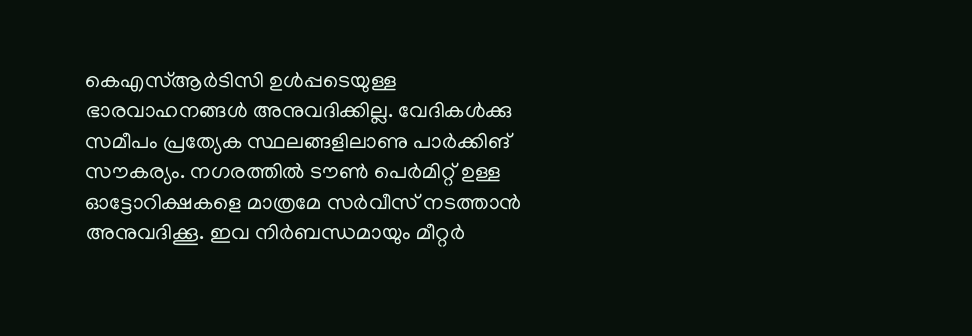കെഎസ്ആര്‍ടിസി ഉള്‍പ്പടെയുള്ള ഭാരവാഹനങ്ങള്‍ അനുവദിക്കില്ല. വേദികള്‍ക്കു സമീപം പ്രത്യേക സ്ഥലങ്ങളിലാണു പാര്‍ക്കിങ് സൗകര്യം. നഗരത്തില്‍ ടൗണ്‍ പെര്‍മിറ്റ് ഉള്ള ഓട്ടോറിക്ഷകളെ മാത്രമേ സര്‍വീസ് നടത്താന്‍ അനുവദിക്കൂ. ഇവ നിര്‍ബന്ധമായും മീറ്റര്‍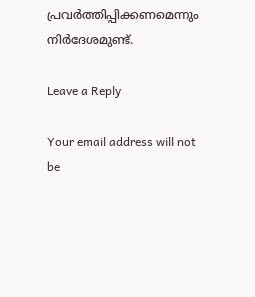പ്രവര്‍ത്തിപ്പിക്കണമെന്നും നിര്‍ദേശമുണ്ട്.

Leave a Reply

Your email address will not be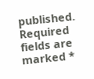published. Required fields are marked *